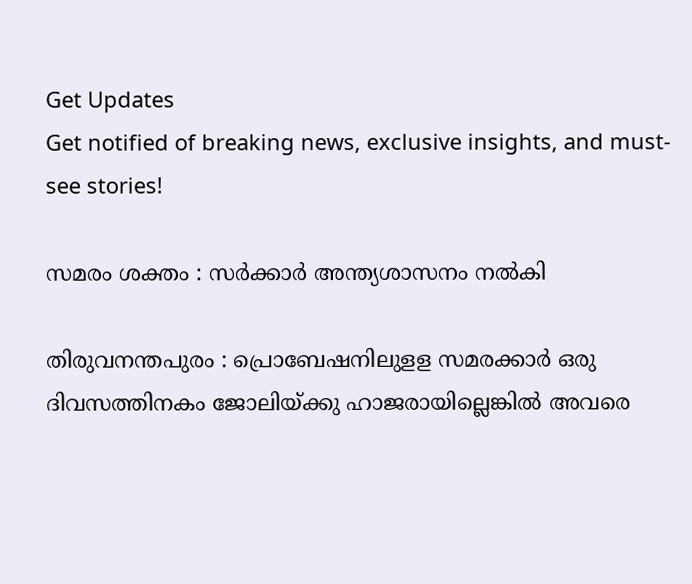Get Updates
Get notified of breaking news, exclusive insights, and must-see stories!

സമരം ശക്തം : സര്‍ക്കാര്‍ അന്ത്യശാസനം നല്‍കി

തിരുവനന്തപുരം : പ്രൊബേഷനിലുളള സമരക്കാര്‍ ഒരു ദിവസത്തിനകം ജോലിയ്ക്കു ഹാജരായില്ലെങ്കില്‍ അവരെ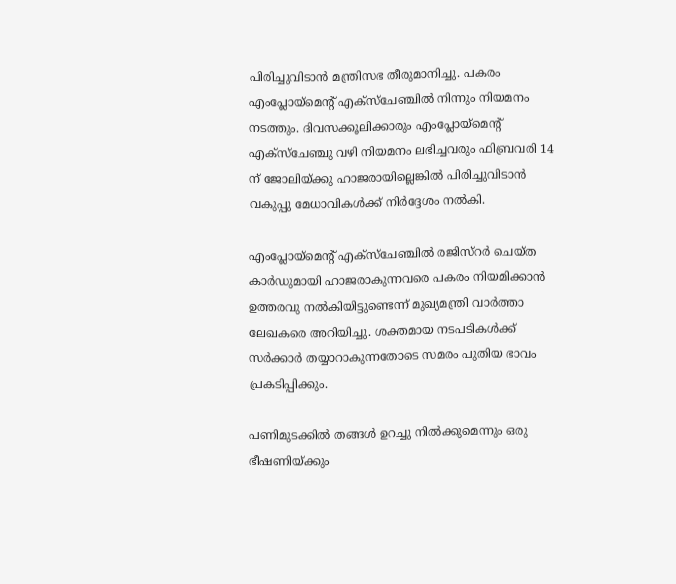പിരിച്ചുവിടാന്‍ മന്ത്രിസഭ തീരുമാനിച്ചു. പകരം എംപ്ലോയ്മെന്റ് എക്സ്ചേഞ്ചില്‍ നിന്നും നിയമനം നടത്തും. ദിവസക്കൂലിക്കാരും എംപ്ലോയ്മെന്റ് എക്സ്ചേഞ്ചു വഴി നിയമനം ലഭിച്ചവരും ഫിബ്രവരി 14 ന് ജോലിയ്ക്കു ഹാജരായില്ലെങ്കില്‍ പിരിച്ചുവിടാന്‍ വകുപ്പു മേധാവികള്‍ക്ക് നിര്‍ദ്ദേശം നല്‍കി.

എംപ്ലോയ്മെന്റ് എക്സ്ചേഞ്ചില്‍ രജിസ്റര്‍ ചെയ്ത കാര്‍ഡുമായി ഹാജരാകുന്നവരെ പകരം നിയമിക്കാന്‍ ഉത്തരവു നല്‍കിയിട്ടുണ്ടെന്ന് മുഖ്യമന്ത്രി വാര്‍ത്താ ലേഖകരെ അറിയിച്ചു. ശക്തമായ നടപടികള്‍ക്ക് സര്‍ക്കാര്‍ തയ്യാറാകുന്നതോടെ സമരം പുതിയ ഭാവം പ്രകടിപ്പിക്കും.

പണിമുടക്കില്‍ തങ്ങള്‍ ഉറച്ചു നില്‍ക്കുമെന്നും ഒരു ഭീഷണിയ്ക്കും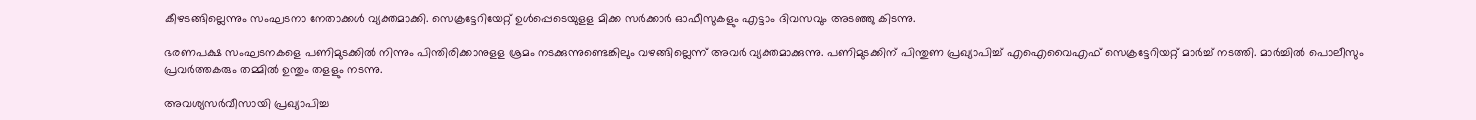കീഴടങ്ങില്ലെന്നും സംഘടനാ നേതാക്കള്‍ വ്യക്തമാക്കി. സെക്രട്ടേറിയേറ്റ് ഉള്‍പ്പെടെയുളള മിക്ക സര്‍ക്കാര്‍ ഓഫീസുകളും എട്ടാം ദിവസവും അടഞ്ഞു കിടന്നു.

ഭരണപക്ഷ സംഘടനകളെ പണിമുടക്കില്‍ നിന്നും പിന്തിരിക്കാനുളള ശ്രമം നടക്കുന്നുണ്ടെങ്കിലും വഴങ്ങില്ലെന്ന് അവര്‍ വ്യക്തമാക്കുന്നു. പണിമുടക്കിന് പിന്തുണ പ്രഖ്യാപിച്ച് എഐവൈഎഫ് സെക്രട്ടേറിയറ്റ് മാര്‍ച്ച് നടത്തി. മാര്‍ച്ചില്‍ പൊലീസും പ്രവര്‍ത്തകരും തമ്മില്‍ ഉന്തും തളളും നടന്നു.

അവശ്യസര്‍വീസായി പ്രഖ്യാപിച്ച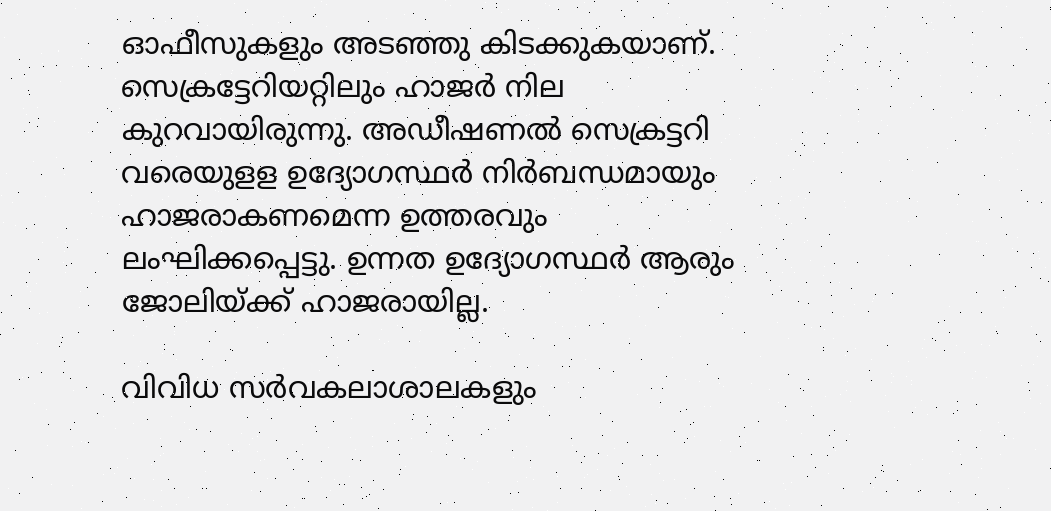ഓഫീസുകളും അടഞ്ഞു കിടക്കുകയാണ്. സെക്രട്ടേറിയറ്റിലും ഹാജര്‍ നില കുറവായിരുന്നു. അഡീഷണല്‍ സെക്രട്ടറി വരെയുളള ഉദ്യോഗസ്ഥര്‍ നിര്‍ബന്ധമായും ഹാജരാകണമെന്ന ഉത്തരവും ലംഘിക്കപ്പെട്ടു. ഉന്നത ഉദ്യോഗസ്ഥര്‍ ആരും ജോലിയ്ക്ക് ഹാജരായില്ല.

വിവിധ സര്‍വകലാശാലകളും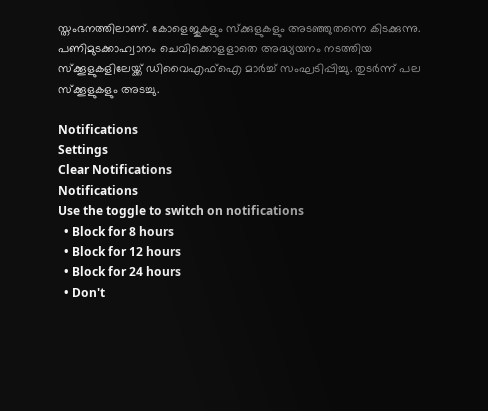സ്തംഭനത്തിലാണ്. കോളെജുകളും സ്ക്കുളുകളും അടഞ്ഞുതന്നെ കിടക്കുന്നു. പണിമുടക്കാഹ്വാനം ചെവിക്കൊളളാതെ അദ്ധ്യയനം നടത്തിയ സ്ക്കൂളുകളിലേയ്ക്ക് ഡിവൈഎഫ്ഐ മാര്‍ച്ച് സംഘടിപ്പിച്ചു. തുടര്‍ന്ന് പല സ്ക്കൂളുകളും അടച്ചു.

Notifications
Settings
Clear Notifications
Notifications
Use the toggle to switch on notifications
  • Block for 8 hours
  • Block for 12 hours
  • Block for 24 hours
  • Don't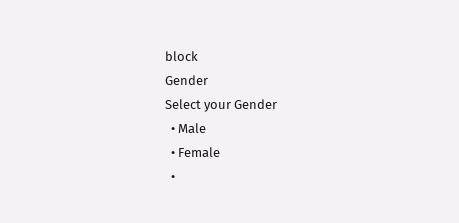block
Gender
Select your Gender
  • Male
  • Female
  •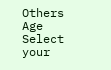Others
Age
Select your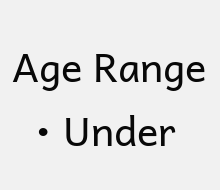Age Range
  • Under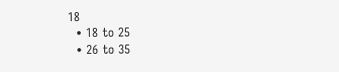18
  • 18 to 25
  • 26 to 35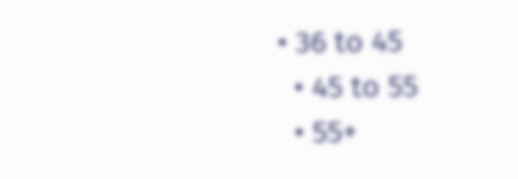• 36 to 45
  • 45 to 55
  • 55+